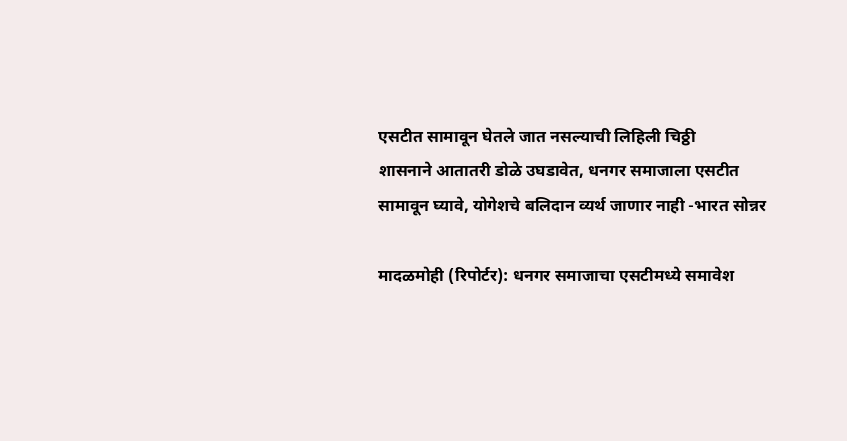एसटीत सामावून घेतले जात नसल्याची लिहिली चिठ्ठी
शासनाने आतातरी डोळे उघडावेत, धनगर समाजाला एसटीत सामावून घ्यावे, योगेशचे बलिदान व्यर्थ जाणार नाही -भारत सोन्नर

मादळमोही (रिपोर्टर): धनगर समाजाचा एसटीमध्ये समावेश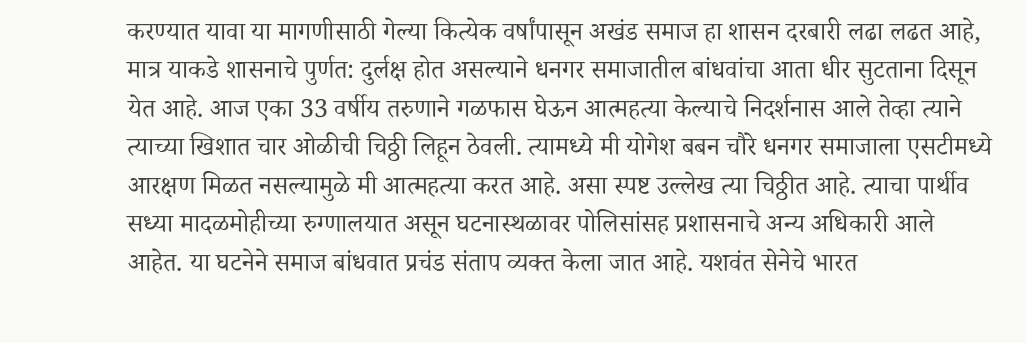करण्यात यावा या मागणीसाठी गेल्या कित्येक वर्षांपासून अखंड समाज हा शासन दरबारी लढा लढत आहे, मात्र याकडे शासनाचे पुर्णत: दुर्लक्ष होत असल्याने धनगर समाजातील बांधवांचा आता धीर सुटताना दिसून येत आहे. आज एका 33 वर्षीय तरुणाने गळफास घेऊन आत्महत्या केल्याचे निदर्शनास आले तेव्हा त्याने त्याच्या खिशात चार ओळीची चिठ्ठी लिहून ठेवली. त्यामध्ये मी योगेश बबन चौरे धनगर समाजाला एसटीमध्ये आरक्षण मिळत नसल्यामुळे मी आत्महत्या करत आहे. असा स्पष्ट उल्लेख त्या चिठ्ठीत आहे. त्याचा पार्थीव सध्या मादळमोहीच्या रुग्णालयात असून घटनास्थळावर पोलिसांसह प्रशासनाचे अन्य अधिकारी आले आहेत. या घटनेने समाज बांधवात प्रचंड संताप व्यक्त केला जात आहे. यशवंत सेनेचे भारत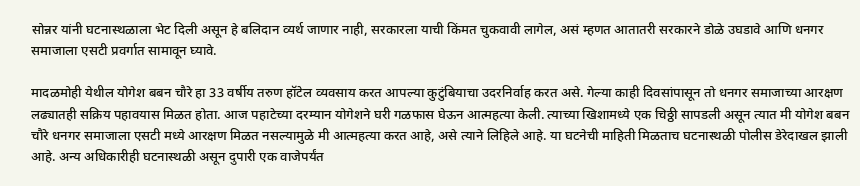सोन्नर यांनी घटनास्थळाला भेट दिली असून हे बलिदान व्यर्थ जाणार नाही, सरकारला याची किंमत चुकवावी लागेल, असं म्हणत आतातरी सरकारने डोळे उघडावे आणि धनगर समाजाला एसटी प्रवर्गात सामावून घ्यावे.

मादळमोही येथील योगेश बबन चौरे हा 33 वर्षीय तरुण हॉटेल व्यवसाय करत आपल्या कुटुंबियाचा उदरनिर्वाह करत असे. गेल्या काही दिवसांपासून तो धनगर समाजाच्या आरक्षण लढ्यातही सक्रिय पहावयास मिळत होता. आज पहाटेच्या दरम्यान योगेशने घरी गळफास घेऊन आत्महत्या केली. त्याच्या खिशामध्ये एक चिठ्ठी सापडली असून त्यात मी योगेश बबन चौरे धनगर समाजाला एसटी मध्ये आरक्षण मिळत नसल्यामुळे मी आत्महत्या करत आहे, असे त्याने लिहिले आहे. या घटनेची माहिती मिळताच घटनास्थळी पोलीस डेरेदाखल झाली आहे. अन्य अधिकारीही घटनास्थळी असून दुपारी एक वाजेपर्यंत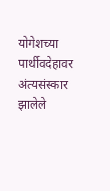योगेशच्या पार्थीवदेहावर अंत्यसंस्कार झालेले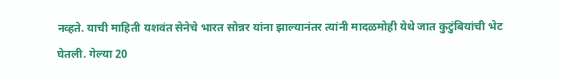नव्हते. याची माहिती यशवंत सेनेचे भारत सोन्नर यांना झाल्यानंतर त्यांनी मादळमोही येथे जात कुटुंबियांची भेट घेतली. गेल्या 20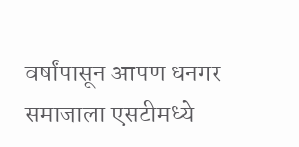वर्षांपासून आपण धनगर समाजाला एसटीमध्ये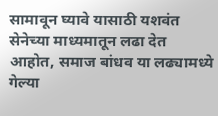सामावून घ्यावे यासाठी यशवंत सेनेच्या माध्यमातून लढा देत आहोत, समाज बांधव या लढ्यामध्ये गेल्या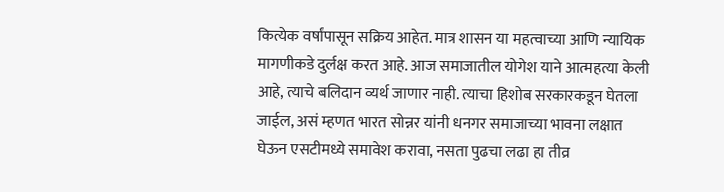कित्येक वर्षांपासून सक्रिय आहेत. मात्र शासन या महत्वाच्या आणि न्यायिक मागणीकडे दुर्लक्ष करत आहे. आज समाजातील योगेश याने आत्महत्या केली आहे, त्याचे बलिदान व्यर्थ जाणार नाही. त्याचा हिशोब सरकारकडून घेतला जाईल, असं म्हणत भारत सोन्नर यांनी धनगर समाजाच्या भावना लक्षात घेऊन एसटीमध्ये समावेश करावा, नसता पुढचा लढा हा तीव्र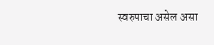स्वरुपाचा असेल असा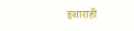इशाराही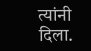त्यांनी दिला.